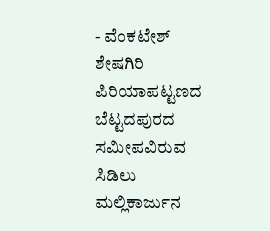- ವೆಂಕಟೇಶ್ ಶೇಷಗಿರಿ
ಪಿರಿಯಾಪಟ್ಟಣದ ಬೆಟ್ಟದಪುರದ ಸಮೀಪವಿರುವ ಸಿಡಿಲು ಮಲ್ಲಿಕಾರ್ಜುನ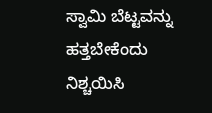ಸ್ವಾಮಿ ಬೆಟ್ಟವನ್ನು ಹತ್ತಬೇಕೆಂದು ನಿಶ್ಚಯಿಸಿ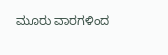ಮೂರು ವಾರಗಳಿಂದ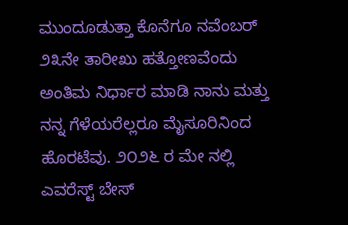ಮುಂದೂಡುತ್ತಾ ಕೊನೆಗೂ ನವೆಂಬರ್ ೨೩ನೇ ತಾರೀಖು ಹತ್ತೋಣವೆಂದು ಅಂತಿಮ ನಿರ್ಧಾರ ಮಾಡಿ ನಾನು ಮತ್ತು ನನ್ನ ಗೆಳೆಯರೆಲ್ಲರೂ ಮೈಸೂರಿನಿಂದ ಹೊರಟೆವು. ೨೦೨೬ ರ ಮೇ ನಲ್ಲಿ ಎವರೆಸ್ಟ್ ಬೇಸ್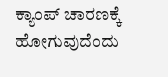ಕ್ಯಾಂಪ್ ಚಾರಣಕ್ಕೆ ಹೋಗುವುದೆಂದು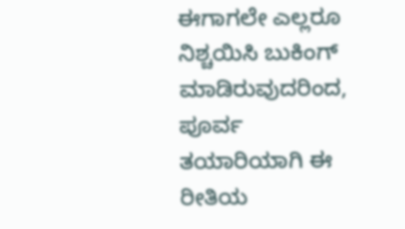ಈಗಾಗಲೇ ಎಲ್ಲರೂ ನಿಶ್ಚಯಿಸಿ ಬುಕಿಂಗ್ ಮಾಡಿರುವುದರಿಂದ, ಪೂರ್ವ ತಯಾರಿಯಾಗಿ ಈ ರೀತಿಯ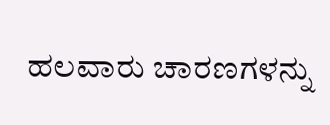ಹಲವಾರು ಚಾರಣಗಳನ್ನು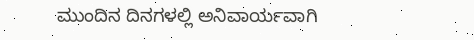ಮುಂದಿನ ದಿನಗಳಲ್ಲಿ ಅನಿವಾರ್ಯವಾಗಿ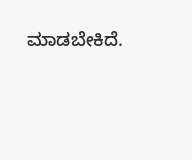ಮಾಡಬೇಕಿದೆ.